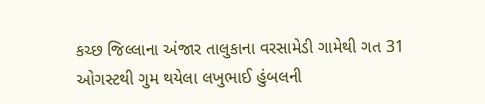કચ્છ જિલ્લાના અંજાર તાલુકાના વરસામેડી ગામેથી ગત 31 ઓગસ્ટથી ગુમ થયેલા લખુભાઈ હુંબલની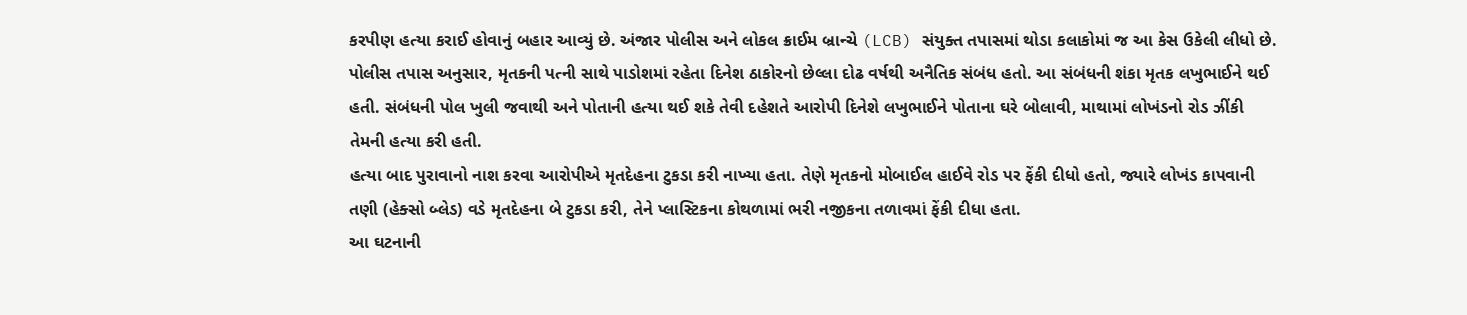કરપીણ હત્યા કરાઈ હોવાનું બહાર આવ્યું છે. અંજાર પોલીસ અને લોકલ ક્રાઈમ બ્રાન્ચે (LCB) સંયુક્ત તપાસમાં થોડા કલાકોમાં જ આ કેસ ઉકેલી લીધો છે.
પોલીસ તપાસ અનુસાર, મૃતકની પત્ની સાથે પાડોશમાં રહેતા દિનેશ ઠાકોરનો છેલ્લા દોઢ વર્ષથી અનૈતિક સંબંધ હતો. આ સંબંધની શંકા મૃતક લખુભાઈને થઈ હતી. સંબંધની પોલ ખુલી જવાથી અને પોતાની હત્યા થઈ શકે તેવી દહેશતે આરોપી દિનેશે લખુભાઈને પોતાના ઘરે બોલાવી, માથામાં લોખંડનો રોડ ઝીંકી તેમની હત્યા કરી હતી.
હત્યા બાદ પુરાવાનો નાશ કરવા આરોપીએ મૃતદેહના ટુકડા કરી નાખ્યા હતા. તેણે મૃતકનો મોબાઈલ હાઈવે રોડ પર ફેંકી દીધો હતો, જ્યારે લોખંડ કાપવાની તણી (હેક્સો બ્લેડ) વડે મૃતદેહના બે ટુકડા કરી, તેને પ્લાસ્ટિકના કોથળામાં ભરી નજીકના તળાવમાં ફેંકી દીધા હતા.
આ ઘટનાની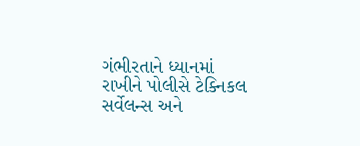ગંભીરતાને ધ્યાનમાં રાખીને પોલીસે ટેક્નિકલ સર્વેલન્સ અને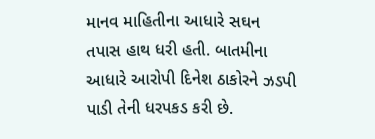માનવ માહિતીના આધારે સઘન તપાસ હાથ ધરી હતી. બાતમીના આધારે આરોપી દિનેશ ઠાકોરને ઝડપી પાડી તેની ધરપકડ કરી છે.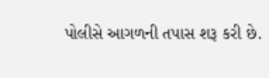પોલીસે આગળની તપાસ શરૂ કરી છે.